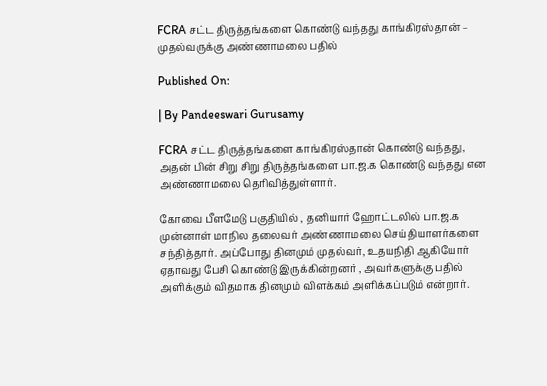FCRA சட்ட திருத்தங்களை கொண்டு வந்தது காங்கிரஸ்தான் – முதல்வருக்கு அண்ணாமலை பதில்

Published On:

| By Pandeeswari Gurusamy

FCRA சட்ட திருத்தங்களை காங்கிரஸ்தான் கொண்டு வந்தது, அதன் பின் சிறு சிறு திருத்தங்களை பா.ஜ.க கொண்டு வந்தது என அண்ணாமலை தெரிவித்துள்ளார்.

கோவை பீளமேடு பகுதியில் , தனியார் ஹோட்டலில் பா.ஜ.க முன்னாள் மாநில தலைவர் அண்ணாமலை செய்தியாளர்களை சந்தித்தார். அப்போது தினமும் முதல்வர், உதயநிதி ஆகியோர் ஏதாவது பேசி கொண்டு இருக்கின்றனர் , அவர்களுக்கு பதில் அளிக்கும் விதமாக தினமும் விளக்கம் அளிக்கப்படும் என்றார்.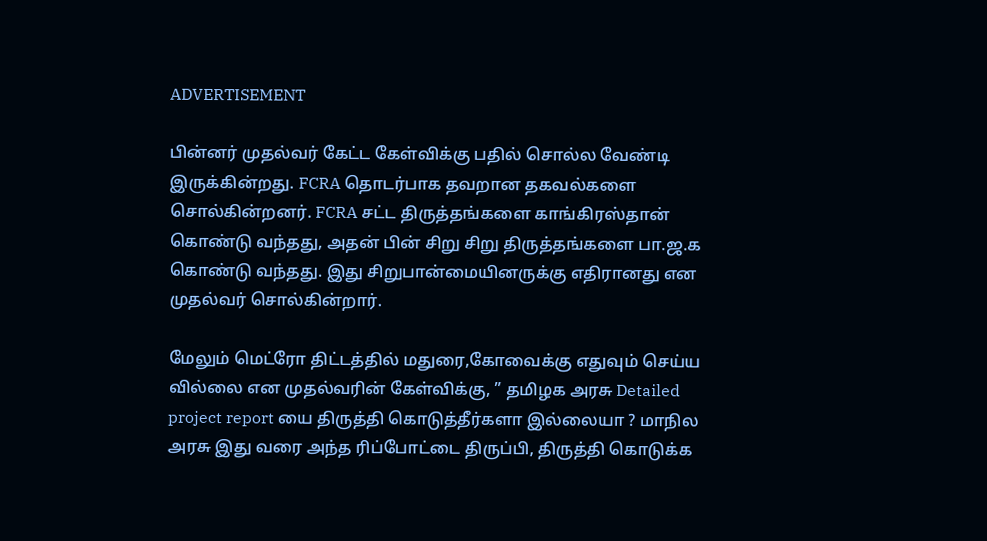ADVERTISEMENT

பின்னர் முதல்வர் கேட்ட கேள்விக்கு பதில் சொல்ல வேண்டி இருக்கின்றது. FCRA தொடர்பாக தவறான தகவல்களை சொல்கின்றனர். FCRA சட்ட திருத்தங்களை காங்கிரஸ்தான் கொண்டு வந்தது, அதன் பின் சிறு சிறு திருத்தங்களை பா.ஜ.க கொண்டு வந்தது. இது சிறுபான்மையினருக்கு எதிரானது என முதல்வர் சொல்கின்றார்.

மேலும் மெட்ரோ திட்டத்தில் மதுரை,கோவைக்கு எதுவும் செய்ய வில்லை என முதல்வரின் கேள்விக்கு, ” தமிழக அரசு Detailed project report யை திருத்தி கொடுத்தீர்களா இல்லையா ? மாநில அரசு இது வரை அந்த ரிப்போட்டை திருப்பி, திருத்தி கொடுக்க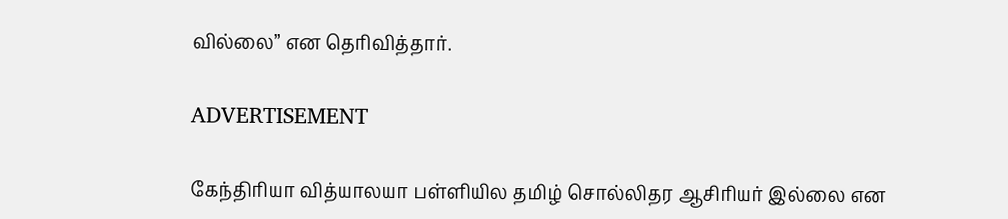வில்லை” என தெரிவித்தார்.

ADVERTISEMENT

கேந்திரியா வித்யாலயா பள்ளியில தமிழ் சொல்லிதர ஆசிரியர் இல்லை என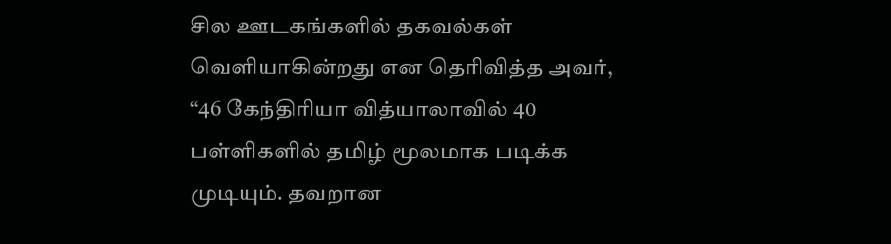சில ஊடகங்களில் தகவல்கள் வெளியாகின்றது என தெரிவித்த அவர்,
“46 கேந்திரியா வித்யாலாவில் 40 பள்ளிகளில் தமிழ் மூலமாக படிக்க முடியும். தவறான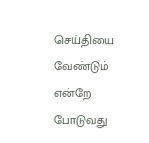செய்தியை வேண்டும் என்றே போடுவது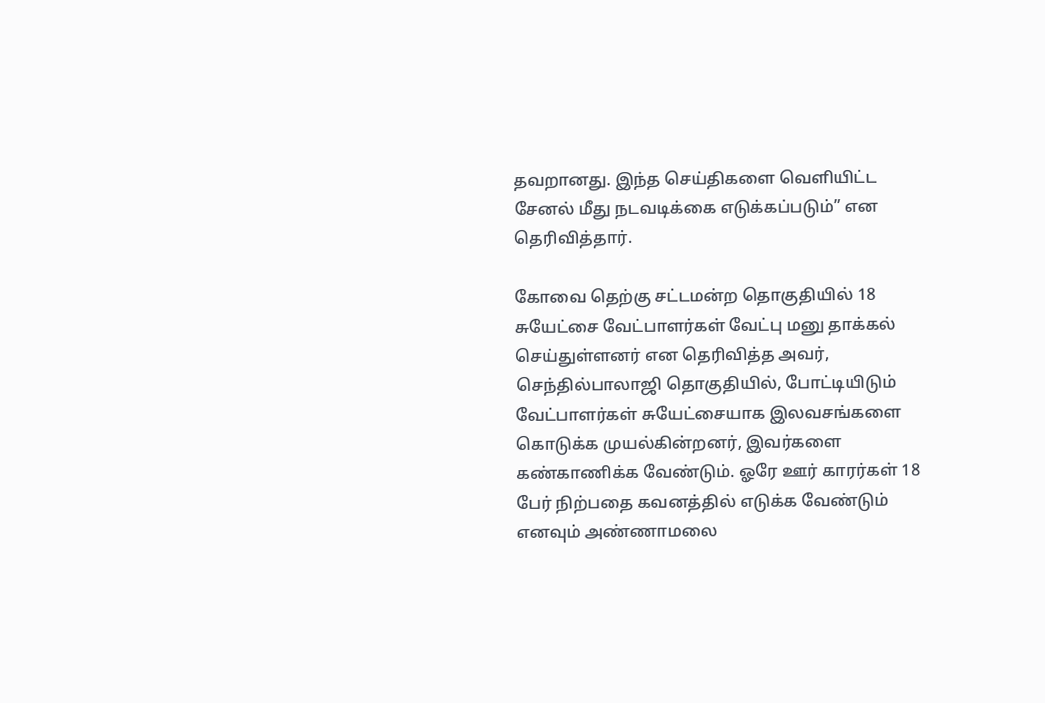தவறானது. இந்த செய்திகளை வெளியிட்ட சேனல் மீது நடவடிக்கை எடுக்கப்படும்” என தெரிவித்தார்.

கோவை தெற்கு சட்டமன்ற தொகுதியில் 18 சுயேட்சை வேட்பாளர்கள் வேட்பு மனு தாக்கல் செய்துள்ளனர் என தெரிவித்த அவர், செந்தில்பாலாஜி தொகுதியில், போட்டியிடும் வேட்பாளர்கள் சுயேட்சையாக இலவசங்களை கொடுக்க முயல்கின்றனர், இவர்களை கண்காணிக்க வேண்டும். ஓரே ஊர் காரர்கள் 18 பேர் நிற்பதை கவனத்தில் எடுக்க வேண்டும் எனவும் அண்ணாமலை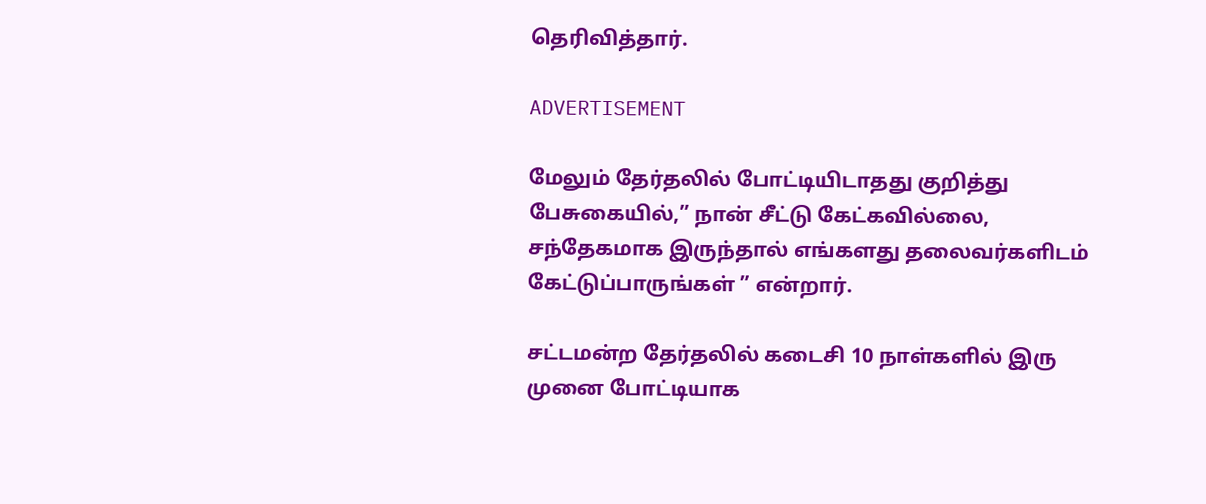தெரிவித்தார்.

ADVERTISEMENT

மேலும் தேர்தலில் போட்டியிடாதது குறித்து பேசுகையில்,” நான் சீட்டு கேட்கவில்லை, சந்தேகமாக இருந்தால் எங்களது தலைவர்களிடம் கேட்டுப்பாருங்கள் ” என்றார்.

சட்டமன்ற தேர்தலில் கடைசி 10 நாள்களில் இரு முனை போட்டியாக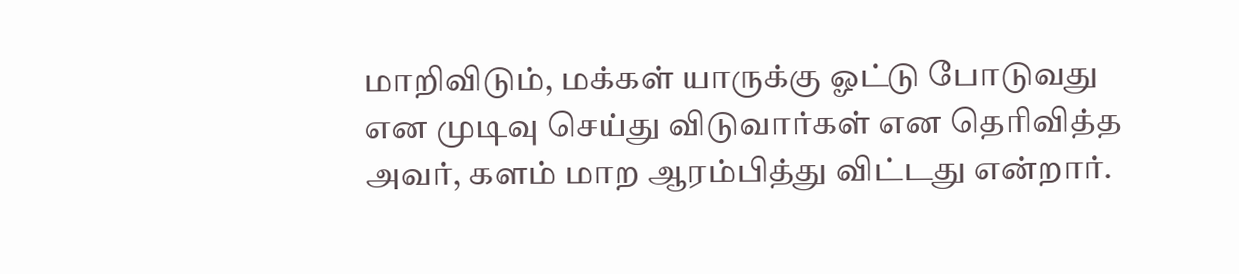மாறிவிடும், மக்கள் யாருக்கு ஓட்டு போடுவது என முடிவு செய்து விடுவார்கள் என தெரிவித்த அவர், களம் மாற ஆரம்பித்து விட்டது என்றார்.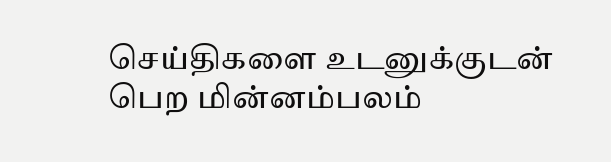செய்திகளை உடனுக்குடன் பெற மின்னம்பலம்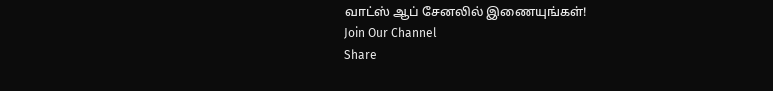வாட்ஸ் ஆப் சேனலில் இணையுங்கள்!
Join Our Channel
Share